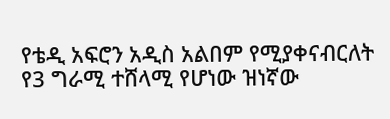የቴዲ አፍሮን አዲስ አልበም የሚያቀናብርለት የ3 ግራሚ ተሸላሚ የሆነው ዝነኛው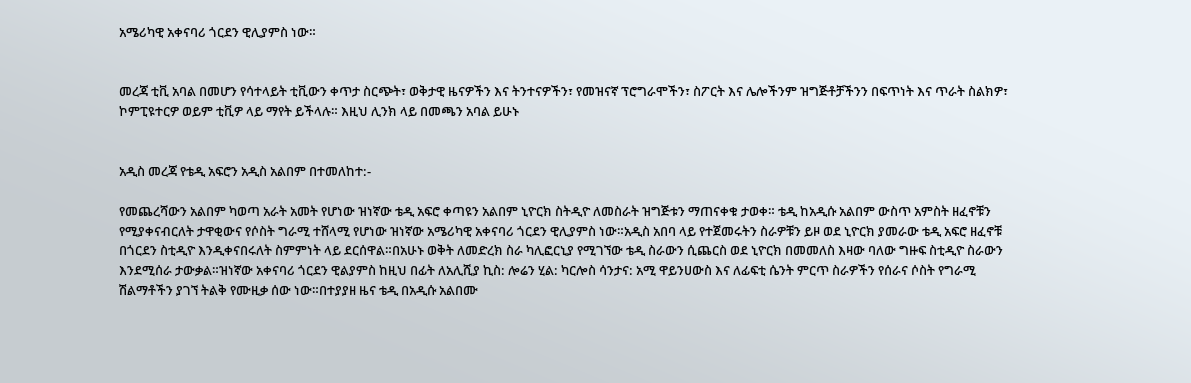አሜሪካዊ አቀናባሪ ጎርደን ዊሊያምስ ነው።


መረጃ ቲቪ አባል በመሆን የሳተላይት ቲቪውን ቀጥታ ስርጭት፣ ወቅታዊ ዜናዎችን እና ትንተናዎችን፣ የመዝናኛ ፕሮግራሞችን፣ ስፖርት እና ሌሎችንም ዝግጅቶቻችንን በፍጥነት እና ጥራት ስልክዎ፣ ኮምፒዩተርዎ ወይም ቲቪዎ ላይ ማየት ይችላሉ። እዚህ ሊንክ ላይ በመጫን አባል ይሁኑ


አዲስ መረጃ የቴዲ አፍሮን አዲስ አልበም በተመለከተ:-

የመጨረሻውን አልበም ካወጣ አራት አመት የሆነው ዝነኛው ቴዲ አፍሮ ቀጣዩን አልበም ኒዮርክ ስትዲዮ ለመስራት ዝግጅቱን ማጠናቀቁ ታወቀ። ቴዲ ከአዲሱ አልበም ውስጥ አምስት ዘፈኖቹን የሚያቀናብርለት ታዋቂውና የሶስት ግራሚ ተሸላሚ የሆነው ዝነኛው አሜሪካዊ አቀናባሪ ጎርደን ዊሊያምስ ነው።አዲስ አበባ ላይ የተጀመሩትን ስራዎቹን ይዞ ወደ ኒዮርክ ያመራው ቴዲ አፍሮ ዘፈኖቹ በጎርደን ስቲዲዮ እንዲቀናበሩለት ስምምነት ላይ ደርሰዋል።በአሁኑ ወቅት ለመድረክ ስራ ካሊፎርኒያ የሚገኘው ቴዲ ስራውን ሲጨርስ ወደ ኒዮርክ በመመለስ እዛው ባለው ግዙፍ ስቲዲዮ ስራውን እንደሚሰራ ታውቃል።ዝነኛው አቀናባሪ ጎርደን ዊልያምስ ከዚህ በፊት ለአሊሺያ ኪስ: ሎሬን ሂል: ካርሎስ ሳንታና: አሚ ዋይንሀውስ እና ለፊፍቲ ሴንት ምርጥ ስራዎችን የሰራና ሶስት የግራሚ ሽልማቶችን ያገኘ ትልቅ የሙዚቃ ሰው ነው።በተያያዘ ዜና ቴዲ በአዲሱ አልበሙ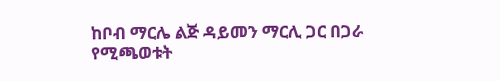ከቦብ ማርሌ ልጅ ዳይመን ማርሊ ጋር በጋራ የሚጫወቱት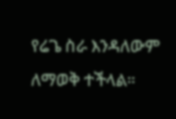የሬጌ ስራ እንዳለውም ለማወቅ ተችላል።